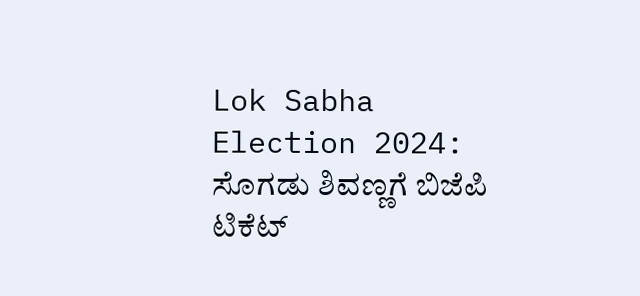Lok Sabha Election 2024: ಸೊಗಡು ಶಿವಣ್ಣಗೆ ಬಿಜೆಪಿ ಟಿಕೆಟ್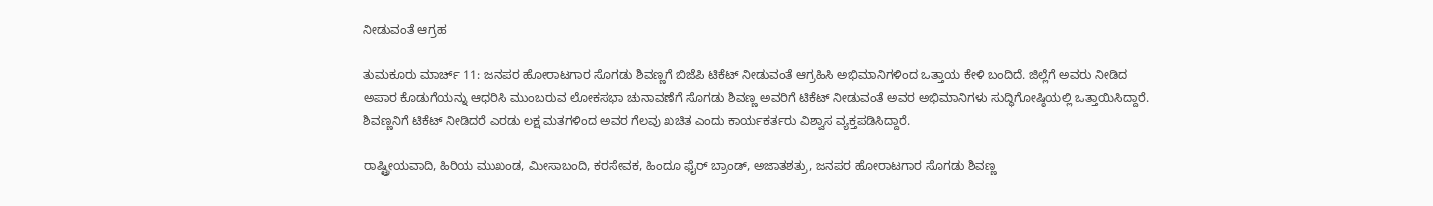ನೀಡುವಂತೆ ಆಗ್ರಹ

ತುಮಕೂರು ಮಾರ್ಚ್ 11: ಜನಪರ ಹೋರಾಟಗಾರ ಸೊಗಡು ಶಿವಣ್ಣಗೆ ಬಿಜೆಪಿ ಟಿಕೆಟ್ ನೀಡುವಂತೆ ಆಗ್ರಹಿಸಿ ಅಭಿಮಾನಿಗಳಿಂದ ಒತ್ತಾಯ ಕೇಳಿ ಬಂದಿದೆ. ಜಿಲ್ಲೆಗೆ ಅವರು ನೀಡಿದ ಅಪಾರ ಕೊಡುಗೆಯನ್ನು ಆಧರಿಸಿ ಮುಂಬರುವ ಲೋಕಸಭಾ ಚುನಾವಣೆಗೆ ಸೊಗಡು ಶಿವಣ್ಣ ಅವರಿಗೆ ಟಿಕೆಟ್ ನೀಡುವಂತೆ ಅವರ ಅಭಿಮಾನಿಗಳು ಸುದ್ಧಿಗೋಷ್ಠಿಯಲ್ಲಿ ಒತ್ತಾಯಿಸಿದ್ದಾರೆ. ಶಿವಣ್ಣನಿಗೆ ಟಿಕೆಟ್ ನೀಡಿದರೆ ಎರಡು ಲಕ್ಷ ಮತಗಳಿಂದ ಅವರ ಗೆಲವು ಖಚಿತ ಎಂದು ಕಾರ್ಯಕರ್ತರು ವಿಶ್ವಾಸ ವ್ಯಕ್ತಪಡಿಸಿದ್ದಾರೆ.

ರಾಷ್ಟ್ರೀಯವಾದಿ, ಹಿರಿಯ ಮುಖಂಡ, ಮೀಸಾಬಂದಿ, ಕರಸೇವಕ, ಹಿಂದೂ ಫೈರ್ ಬ್ರಾಂಡ್, ಅಜಾತಶತ್ರು, ಜನಪರ ಹೋರಾಟಗಾರ ಸೊಗಡು ಶಿವಣ್ಣ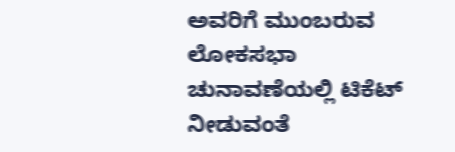ಅವರಿಗೆ ಮುಂಬರುವ ಲೋಕಸಭಾ ಚುನಾವಣೆಯಲ್ಲಿ ಟಿಕೆಟ್ ನೀಡುವಂತೆ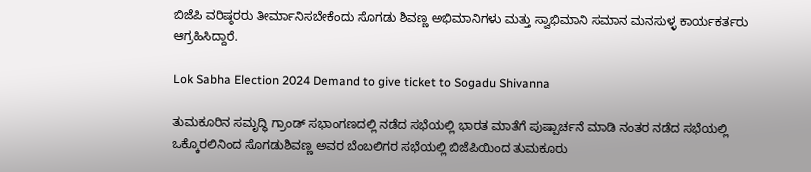ಬಿಜೆಪಿ ವರಿಷ್ಠರರು ತೀರ್ಮಾನಿಸಬೇಕೆಂದು ಸೊಗಡು ಶಿವಣ್ಣ ಅಭಿಮಾನಿಗಳು ಮತ್ತು ಸ್ವಾಭಿಮಾನಿ ಸಮಾನ ಮನಸುಳ್ಳ ಕಾರ್ಯಕರ್ತರು ಆಗ್ರಹಿಸಿದ್ದಾರೆ.

Lok Sabha Election 2024 Demand to give ticket to Sogadu Shivanna

ತುಮಕೂರಿನ ಸಮೃದ್ಧಿ ಗ್ರಾಂಡ್‌ ಸಭಾಂಗಣದಲ್ಲಿ ನಡೆದ ಸಭೆಯಲ್ಲಿ ಭಾರತ ಮಾತೆಗೆ ಪುಷ್ಪಾರ್ಚನೆ ಮಾಡಿ ನಂತರ ನಡೆದ ಸಭೆಯಲ್ಲಿ ಒಕ್ಕೊರಲಿನಿಂದ ಸೊಗಡುಶಿವಣ್ಣ ಅವರ ಬೆಂಬಲಿಗರ ಸಭೆಯಲ್ಲಿ ಬಿಜೆಪಿಯಿಂದ ತುಮಕೂರು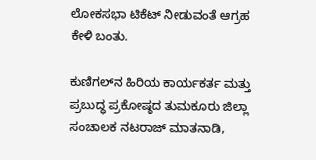ಲೋಕಸಭಾ ಟಿಕೆಟ್ ನೀಡುವಂತೆ ಆಗ್ರಹ ಕೇಳಿ ಬಂತು.

ಕುಣಿಗಲ್‌ನ ಹಿರಿಯ ಕಾರ್ಯಕರ್ತ ಮತ್ತು ಪ್ರಬುದ್ಧ ಪ್ರಕೋಷ್ಠದ ತುಮಕೂರು ಜಿಲ್ಲಾ ಸಂಚಾಲಕ ನಟರಾಜ್‌ ಮಾತನಾಡಿ,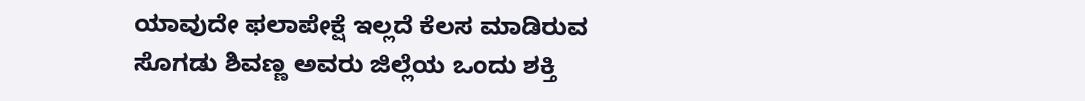ಯಾವುದೇ ಫಲಾಪೇಕ್ಷೆ ಇಲ್ಲದೆ ಕೆಲಸ ಮಾಡಿರುವ ಸೊಗಡು ಶಿವಣ್ಣ ಅವರು ಜಿಲ್ಲೆಯ ಒಂದು ಶಕ್ತಿ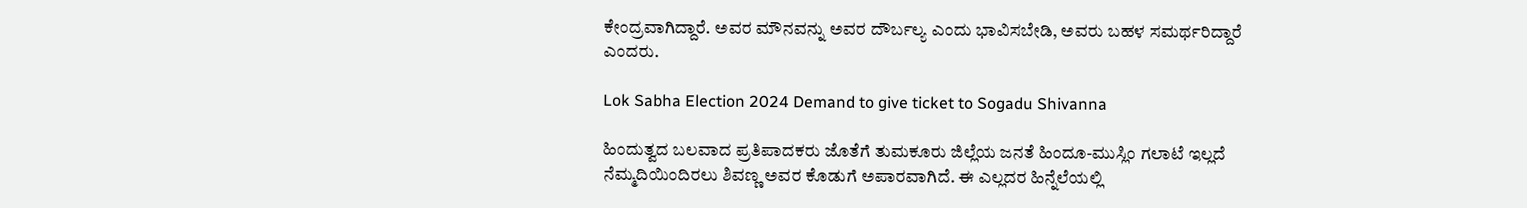ಕೇಂದ್ರವಾಗಿದ್ದಾರೆ. ಅವರ ಮೌನವನ್ನು ಅವರ ದೌರ್ಬಲ್ಯ ಎಂದು ಭಾವಿಸಬೇಡಿ, ಅವರು ಬಹಳ ಸಮರ್ಥರಿದ್ದಾರೆ ಎಂದರು.

Lok Sabha Election 2024 Demand to give ticket to Sogadu Shivanna

ಹಿಂದುತ್ವದ ಬಲವಾದ ಪ್ರತಿಪಾದಕರು ಜೊತೆಗೆ ತುಮಕೂರು ಜಿಲ್ಲೆಯ ಜನತೆ ಹಿಂದೂ-ಮುಸ್ಲಿಂ ಗಲಾಟೆ ಇಲ್ಲದೆ ನೆಮ್ಮದಿಯಿಂದಿರಲು ಶಿವಣ್ಣ ಅವರ ಕೊಡುಗೆ ಅಪಾರವಾಗಿದೆ. ಈ ಎಲ್ಲದರ ಹಿನ್ನೆಲೆಯಲ್ಲಿ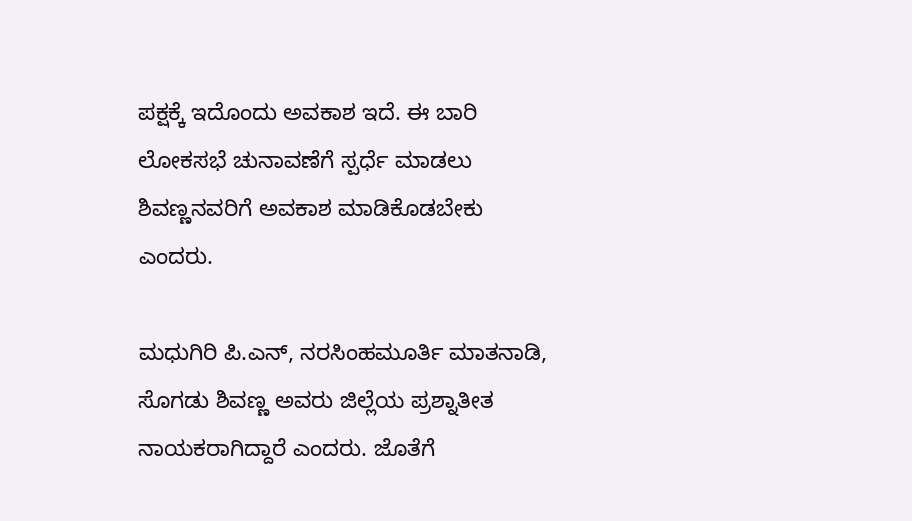ಪಕ್ಷಕ್ಕೆ ಇದೊಂದು ಅವಕಾಶ ಇದೆ. ಈ ಬಾರಿ ಲೋಕಸಭೆ ಚುನಾವಣೆಗೆ ಸ್ಪರ್ಧೆ ಮಾಡಲು ಶಿವಣ್ಣನವರಿಗೆ ಅವಕಾಶ ಮಾಡಿಕೊಡಬೇಕು ಎಂದರು.

ಮಧುಗಿರಿ ಪಿ.ಎನ್‌, ನರಸಿಂಹಮೂರ್ತಿ ಮಾತನಾಡಿ, ಸೊಗಡು ಶಿವಣ್ಣ ಅವರು ಜಿಲ್ಲೆಯ ಪ್ರಶ್ನಾತೀತ ನಾಯಕರಾಗಿದ್ದಾರೆ ಎಂದರು. ಜೊತೆಗೆ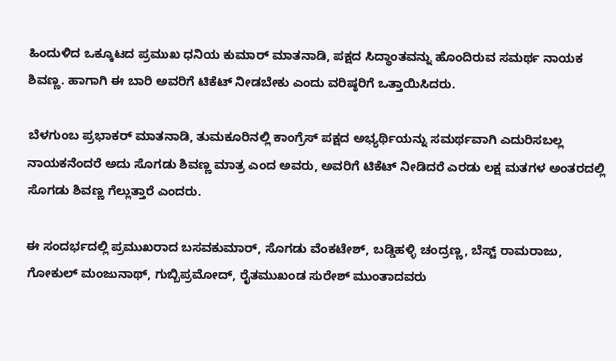ಹಿಂದುಳಿದ ಒಕ್ಕೂಟದ ಪ್ರಮುಖ ಧನಿಯ ಕುಮಾರ್ ಮಾತನಾಡಿ, ಪಕ್ಷದ ಸಿದ್ಧಾಂತವನ್ನು ಹೊಂದಿರುವ ಸಮರ್ಥ ನಾಯಕ ಶಿವಣ್ಣ. ಹಾಗಾಗಿ ಈ ಬಾರಿ ಅವರಿಗೆ ಟಿಕೆಟ್ ನೀಡಬೇಕು ಎಂದು ವರಿಷ್ಠರಿಗೆ ಒತ್ತಾಯಿಸಿದರು.

ಬೆಳಗುಂಬ ಪ್ರಭಾಕರ್‌ ಮಾತನಾಡಿ, ತುಮಕೂರಿನಲ್ಲಿ ಕಾಂಗ್ರೆಸ್‌ ಪಕ್ಷದ ಅಭ್ಯರ್ಥಿಯನ್ನು ಸಮರ್ಥವಾಗಿ ಎದುರಿಸಬಲ್ಲ ನಾಯಕನೆಂದರೆ ಅದು ಸೊಗಡು ಶಿವಣ್ಣ ಮಾತ್ರ ಎಂದ ಅವರು, ಅವರಿಗೆ ಟಿಕೆಟ್ ನೀಡಿದರೆ ಎರಡು ಲಕ್ಷ ಮತಗಳ ಅಂತರದಲ್ಲಿ ಸೊಗಡು ಶಿವಣ್ಣ ಗೆಲ್ಲುತ್ತಾರೆ ಎಂದರು.

ಈ ಸಂದರ್ಭದಲ್ಲಿ ಪ್ರಮುಖರಾದ ಬಸವಕುಮಾರ್, ಸೊಗಡು ವೆಂಕಟೇಶ್, ಬಡ್ಡಿಹಳ್ಳಿ ಚಂದ್ರಣ್ಣ, ಬೆಸ್ಟ್ ರಾಮರಾಜು, ಗೋಕುಲ್ ಮಂಜುನಾಥ್‌, ಗುಬ್ಬಿಪ್ರಮೋದ್‌, ರೈತಮುಖಂಡ ಸುರೇಶ್ ಮುಂತಾದವರು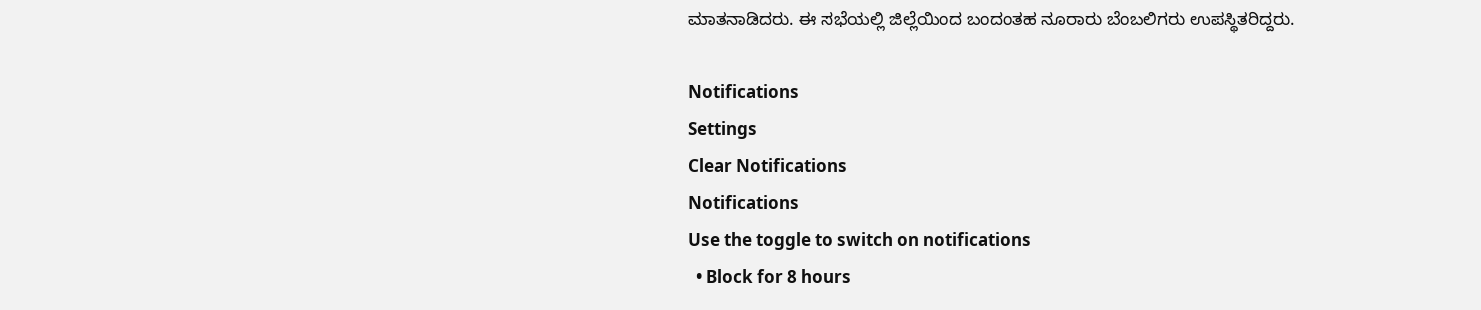ಮಾತನಾಡಿದರು. ಈ ಸಭೆಯಲ್ಲಿ ಜಿಲ್ಲೆಯಿಂದ ಬಂದಂತಹ ನೂರಾರು ಬೆಂಬಲಿಗರು ಉಪಸ್ಥಿತರಿದ್ದರು.

Notifications
Settings
Clear Notifications
Notifications
Use the toggle to switch on notifications
  • Block for 8 hours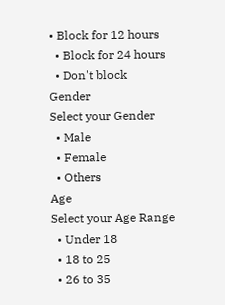• Block for 12 hours
  • Block for 24 hours
  • Don't block
Gender
Select your Gender
  • Male
  • Female
  • Others
Age
Select your Age Range
  • Under 18
  • 18 to 25
  • 26 to 35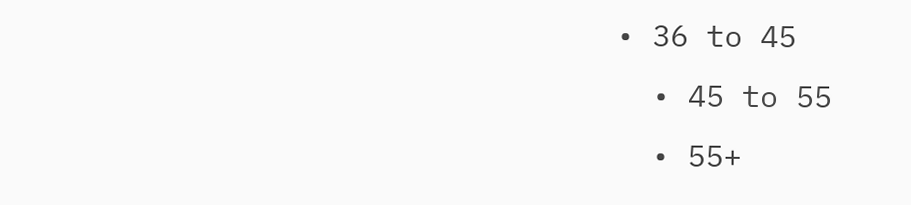• 36 to 45
  • 45 to 55
  • 55+